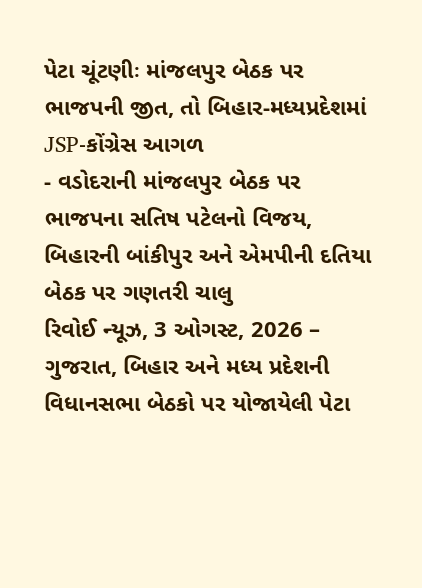પેટા ચૂંટણીઃ માંજલપુર બેઠક પર ભાજપની જીત, તો બિહાર-મધ્યપ્રદેશમાં JSP-કોંગ્રેસ આગળ
- વડોદરાની માંજલપુર બેઠક પર ભાજપના સતિષ પટેલનો વિજય, બિહારની બાંકીપુર અને એમપીની દતિયા બેઠક પર ગણતરી ચાલુ
રિવોઈ ન્યૂઝ, 3 ઓગસ્ટ, 2026 – ગુજરાત, બિહાર અને મધ્ય પ્રદેશની વિધાનસભા બેઠકો પર યોજાયેલી પેટા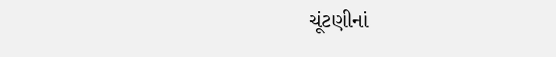ચૂંટણીનાં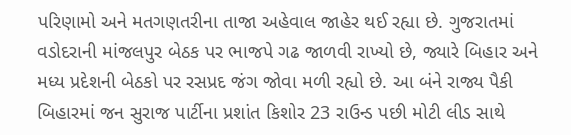પરિણામો અને મતગણતરીના તાજા અહેવાલ જાહેર થઈ રહ્યા છે. ગુજરાતમાં વડોદરાની માંજલપુર બેઠક પર ભાજપે ગઢ જાળવી રાખ્યો છે, જ્યારે બિહાર અને મધ્ય પ્રદેશની બેઠકો પર રસપ્રદ જંગ જોવા મળી રહ્યો છે. આ બંને રાજ્ય પૈકી બિહારમાં જન સુરાજ પાર્ટીના પ્રશાંત કિશોર 23 રાઉન્ડ પછી મોટી લીડ સાથે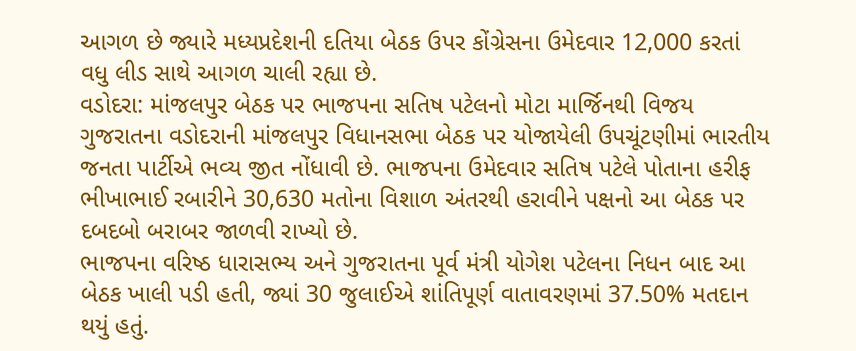આગળ છે જ્યારે મધ્યપ્રદેશની દતિયા બેઠક ઉપર કોંગ્રેસના ઉમેદવાર 12,000 કરતાં વધુ લીડ સાથે આગળ ચાલી રહ્યા છે.
વડોદરા: માંજલપુર બેઠક પર ભાજપના સતિષ પટેલનો મોટા માર્જિનથી વિજય
ગુજરાતના વડોદરાની માંજલપુર વિધાનસભા બેઠક પર યોજાયેલી ઉપચૂંટણીમાં ભારતીય જનતા પાર્ટીએ ભવ્ય જીત નોંધાવી છે. ભાજપના ઉમેદવાર સતિષ પટેલે પોતાના હરીફ ભીખાભાઈ રબારીને 30,630 મતોના વિશાળ અંતરથી હરાવીને પક્ષનો આ બેઠક પર દબદબો બરાબર જાળવી રાખ્યો છે.
ભાજપના વરિષ્ઠ ધારાસભ્ય અને ગુજરાતના પૂર્વ મંત્રી યોગેશ પટેલના નિધન બાદ આ બેઠક ખાલી પડી હતી, જ્યાં 30 જુલાઈએ શાંતિપૂર્ણ વાતાવરણમાં 37.50% મતદાન થયું હતું.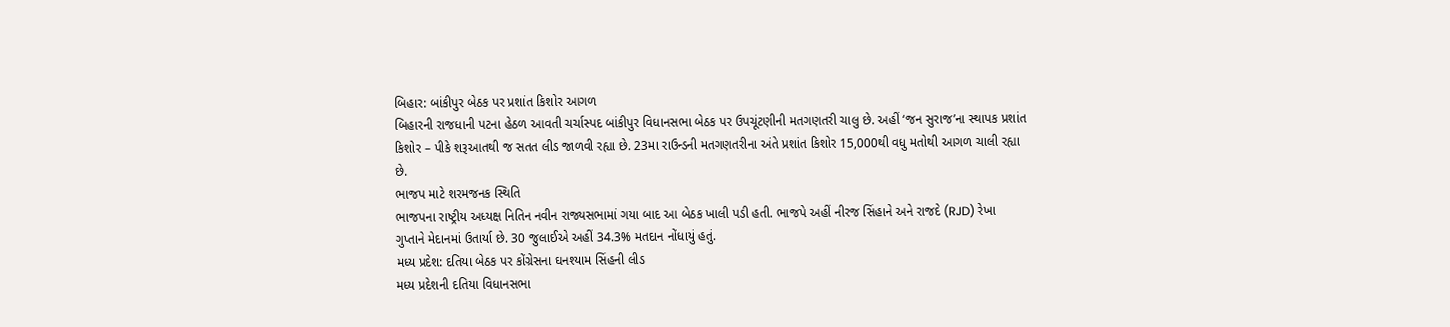બિહાર: બાંકીપુર બેઠક પર પ્રશાંત કિશોર આગળ
બિહારની રાજધાની પટના હેઠળ આવતી ચર્ચાસ્પદ બાંકીપુર વિધાનસભા બેઠક પર ઉપચૂંટણીની મતગણતરી ચાલુ છે. અહીં ‘જન સુરાજ’ના સ્થાપક પ્રશાંત કિશોર – પીકે શરૂઆતથી જ સતત લીડ જાળવી રહ્યા છે. 23મા રાઉન્ડની મતગણતરીના અંતે પ્રશાંત કિશોર 15,000થી વધુ મતોથી આગળ ચાલી રહ્યા છે.
ભાજપ માટે શરમજનક સ્થિતિ
ભાજપના રાષ્ટ્રીય અધ્યક્ષ નિતિન નવીન રાજ્યસભામાં ગયા બાદ આ બેઠક ખાલી પડી હતી. ભાજપે અહીં નીરજ સિંહાને અને રાજદે (RJD) રેખા ગુપ્તાને મેદાનમાં ઉતાર્યા છે. 30 જુલાઈએ અહીં 34.3% મતદાન નોંધાયું હતું.
મધ્ય પ્રદેશ: દતિયા બેઠક પર કોંગ્રેસના ઘનશ્યામ સિંહની લીડ
મધ્ય પ્રદેશની દતિયા વિધાનસભા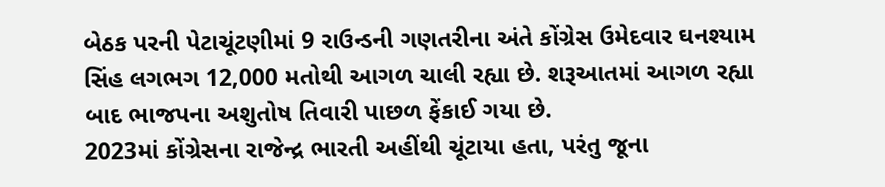બેઠક પરની પેટાચૂંટણીમાં 9 રાઉન્ડની ગણતરીના અંતે કોંગ્રેસ ઉમેદવાર ઘનશ્યામ સિંહ લગભગ 12,000 મતોથી આગળ ચાલી રહ્યા છે. શરૂઆતમાં આગળ રહ્યા બાદ ભાજપના અશુતોષ તિવારી પાછળ ફેંકાઈ ગયા છે.
2023માં કોંગ્રેસના રાજેન્દ્ર ભારતી અહીંથી ચૂંટાયા હતા, પરંતુ જૂના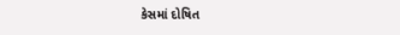કેસમાં દોષિત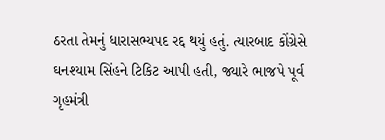ઠરતા તેમનું ધારાસભ્યપદ રદ્દ થયું હતું. ત્યારબાદ કોંગ્રેસે ઘનશ્યામ સિંહને ટિકિટ આપી હતી, જ્યારે ભાજપે પૂર્વ ગૃહમંત્રી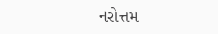નરોત્તમ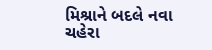મિશ્રાને બદલે નવા ચહેરા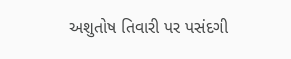અશુતોષ તિવારી પર પસંદગી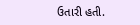ઉતારી હતી.